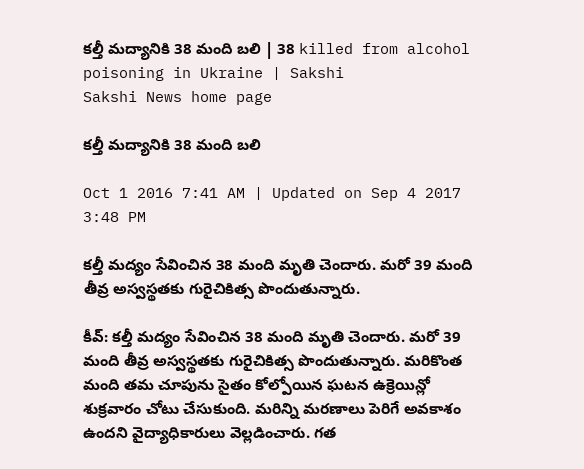కల్తీ మద్యానికి 38 మంది బలి | 38 killed from alcohol poisoning in Ukraine | Sakshi
Sakshi News home page

కల్తీ మద్యానికి 38 మంది బలి

Oct 1 2016 7:41 AM | Updated on Sep 4 2017 3:48 PM

కల్తీ మద్యం సేవించిన 38 మంది మృతి చెందారు. మరో 39 మంది తీవ్ర అస్వస్థతకు గురైచికిత్స పొందుతున్నారు.

కీవ్: కల్తీ మద్యం సేవించిన 38 మంది మృతి చెందారు. మరో 39 మంది తీవ్ర అస్వస్థతకు గురైచికిత్స పొందుతున్నారు. మరికొంత మంది తమ చూపును సైతం కోల్పోయిన ఘటన ఉక్రెయిన్లో శుక్రవారం చోటు చేసుకుంది. మరిన్ని మరణాలు పెరిగే అవకాశం ఉందని వైద్యాధికారులు వెల్లడించారు. గత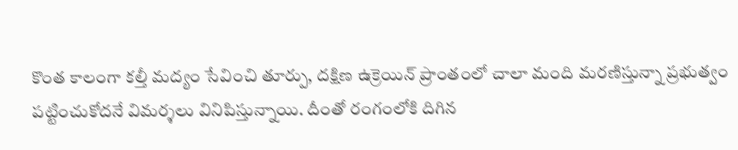కొంత కాలంగా కల్తీ మద్యం సేవించి తూర్పు, దక్షిణ ఉక్రెయిన్ ప్రాంతంలో చాలా మంది మరణిస్తున్నా ప్రభుత్వం పట్టించుకోదనే విమర్శలు వినిపిస్తున్నాయి. దీంతో రంగంలోకి దిగిన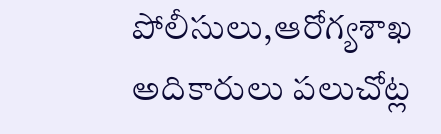పోలీసులు,ఆరోగ్యశాఖ అదికారులు పలుచోట్ల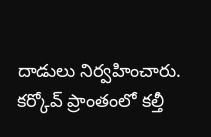దాడులు నిర్వహించారు. కర్కోవ్ ప్రాంతంలో కల్తీ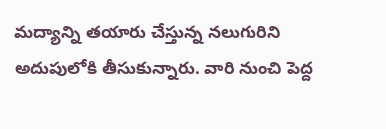మద్యాన్ని తయారు చేస్తున్న నలుగురిని అదుపులోకి తీసుకున్నారు. వారి నుంచి పెద్ద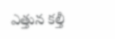ఎత్తున కల్తీ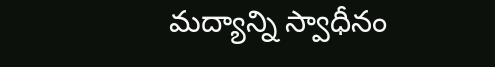మద్యాన్ని స్వాధీనం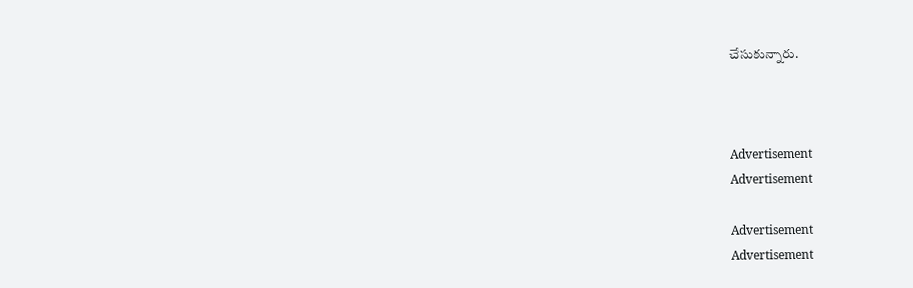చేసుకున్నారు.



Advertisement
Advertisement

Advertisement
Advertisement